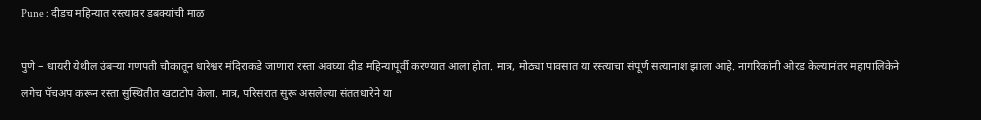Pune : दीडच महिन्यात रस्त्यावर डबक्यांची माळ

पुणे – धायरी येथील उंबऱ्या गणपती चौकातून धारेश्वर मंदिराकडे जाणारा रस्ता अवघ्या दीड महिन्यापूर्वी करण्यात आला होता. मात्र, मोठ्या पावसात या रस्त्याचा संपूर्ण सत्यानाश झाला आहे. नागरिकांनी ओरड केल्यानंतर महापालिकेने लगेच पॅचअप करून रस्ता सुस्थितीत खटाटोप केला. मात्र, परिसरात सुरू असलेल्या संततधारेने या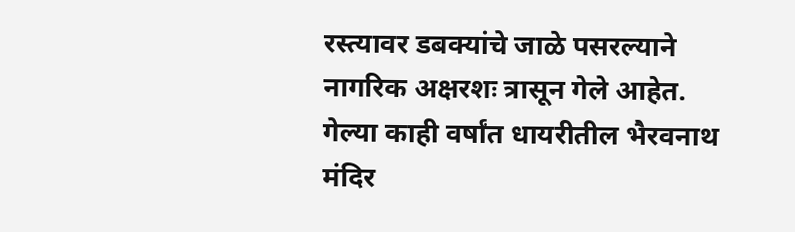रस्त्यावर डबक्यांचे जाळे पसरल्याने नागरिक अक्षरशः त्रासून गेले आहेत.
गेल्या काही वर्षांत धायरीतील भैरवनाथ मंदिर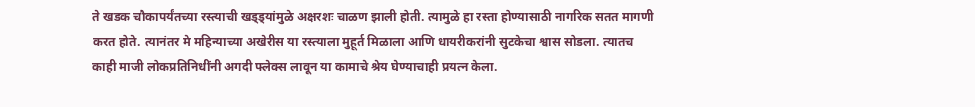ते खडक चौकापर्यंतच्या रस्त्याची खड्ड्यांमुळे अक्षरशः चाळण झाली होती. त्यामुळे हा रस्ता होण्यासाठी नागरिक सतत मागणी करत होते. त्यानंतर मे महिन्याच्या अखेरीस या रस्त्याला मुहूर्त मिळाला आणि धायरीकरांनी सुटकेचा श्वास सोडला. त्यातच काही माजी लोकप्रतिनिधींनी अगदी फ्लेक्स लावून या कामाचे श्रेय घेण्याचाही प्रयत्न केला.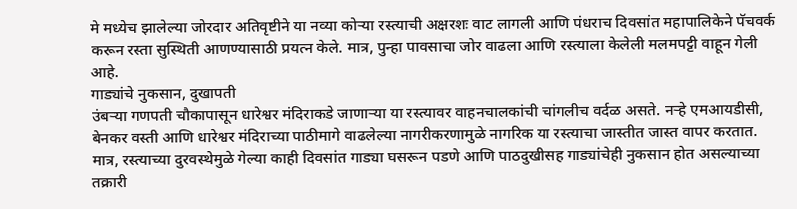मे मध्येच झालेल्या जोरदार अतिवृष्टीने या नव्या कोऱ्या रस्त्याची अक्षरशः वाट लागली आणि पंधराच दिवसांत महापालिकेने पॅचवर्क करून रस्ता सुस्थिती आणण्यासाठी प्रयत्न केले. मात्र, पुन्हा पावसाचा जोर वाढला आणि रस्त्याला केलेली मलमपट्टी वाहून गेली आहे.
गाड्यांचे नुकसान, दुखापती
उंबऱ्या गणपती चौकापासून धारेश्वर मंदिराकडे जाणाऱ्या या रस्त्यावर वाहनचालकांची चांगलीच वर्दळ असते. नऱ्हे एमआयडीसी, बेनकर वस्ती आणि धारेश्वर मंदिराच्या पाठीमागे वाढलेल्या नागरीकरणामुळे नागरिक या रस्त्याचा जास्तीत जास्त वापर करतात. मात्र, रस्त्याच्या दुरवस्थेमुळे गेल्या काही दिवसांत गाड्या घसरून पडणे आणि पाठदुखीसह गाड्यांचेही नुकसान होत असल्याच्या तक्रारी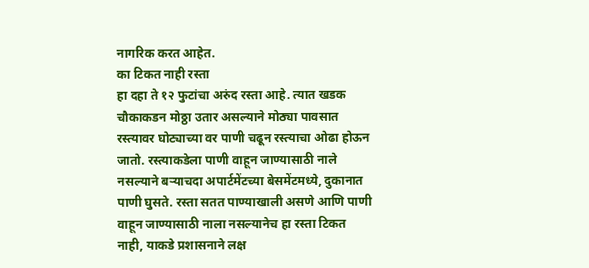नागरिक करत आहेत.
का टिकत नाही रस्ता
हा दहा ते १२ फुटांचा अरुंद रस्ता आहे. त्यात खडक चौकाकडन मोठ्ठा उतार असल्याने मोठ्या पावसात रस्त्यावर घोट्याच्या वर पाणी चढून रस्त्याचा ओढा होऊन जातो. रस्त्याकडेला पाणी वाहून जाण्यासाठी नाले नसल्याने बऱ्याचदा अपार्टमेंटच्या बेसमेंटमध्ये, दुकानात पाणी घुसते. रस्ता सतत पाण्याखाली असणे आणि पाणी वाहून जाण्यासाठी नाला नसल्यानेच हा रस्ता टिकत नाही, याकडे प्रशासनाने लक्ष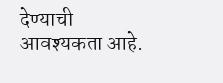देण्याची आवश्यकता आहे.